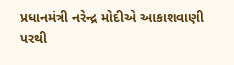પ્રધાનમંત્રી નરેન્દ્ર મોદીએ આકાશવાણી પરથી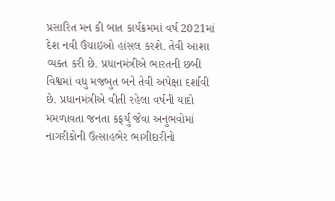પ્રસારિત મન કી બાત કાર્યક્રમમાં વર્ષ 2021માં દેશ નવી ઉંચાઇઓ હાંસલ કરશે. તેવી આશા વ્યક્ત કરી છે. પ્રધાનમંત્રીએ ભારતની છબી વિશ્વમાં વધુ મજબુત બને તેવી અપેક્ષા દર્શાવી છે. પ્રધાનમંત્રીએ વીતી રહેલા વર્ષની યાદો મમળાવતા જનતા કફર્યુ જેવા અનુભવોમાં નાગરીકોની ઉત્સાહભેર ભાગીદારીનો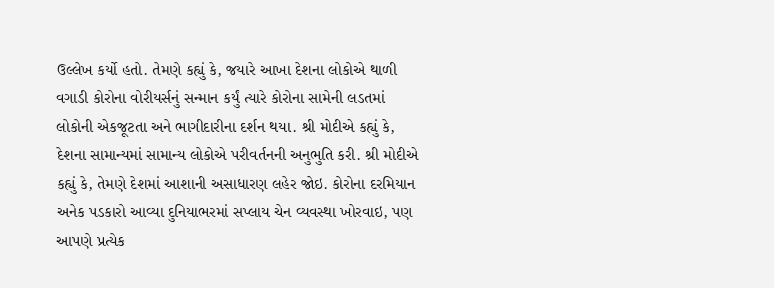ઉલ્લેખ કર્યો હતો. તેમણે કહ્યું કે, જયારે આખા દેશના લોકોએ થાળી વગાડી કોરોના વોરીયર્સનું સન્માન કર્યું ત્યારે કોરોના સામેની લડતમાં લોકોની એકજૂટતા અને ભાગીદારીના દર્શન થયા. શ્રી મોદીએ કહ્યું કે, દેશના સામાન્યમાં સામાન્ય લોકોએ પરીવર્તનની અનુભુતિ કરી. શ્રી મોદીએ કહ્યું કે, તેમણે દેશમાં આશાની અસાધારણ લહેર જોઇ. કોરોના દરમિયાન અનેક પડકારો આવ્યા દુનિયાભરમાં સપ્લાય ચેન વ્યવસ્થા ખોરવાઇ, પણ આપણે પ્રત્યેક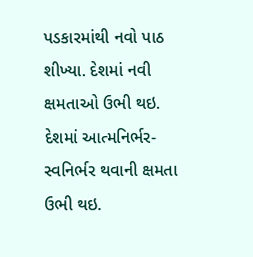પડકારમાંથી નવો પાઠ શીખ્યા. દેશમાં નવી ક્ષમતાઓ ઉભી થઇ. દેશમાં આત્મનિર્ભર-સ્વનિર્ભર થવાની ક્ષમતા ઉભી થઇ.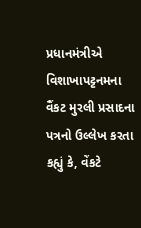પ્રધાનમંત્રીએ વિશાખાપટ્ટનમના વૈંકટ મુરલી પ્રસાદના પત્રનો ઉલ્લેખ કરતા કહ્યું કે, વેંકટે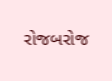રોજબરોજ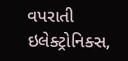વપરાતી ઇલેક્ટ્રોનિક્સ,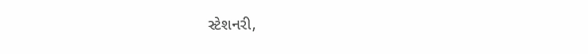સ્ટેશનરી,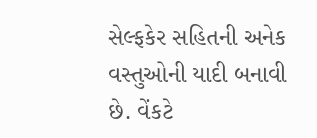સેલ્ફકેર સહિતની અનેક વસ્તુઓની યાદી બનાવી છે. વેંકટે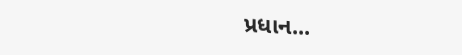પ્રધાન...